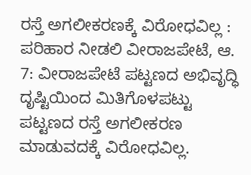ರಸ್ತೆ ಅಗಲೀಕರಣಕ್ಕೆ ವಿರೋಧವಿಲ್ಲ : ಪರಿಹಾರ ನೀಡಲಿ ವೀರಾಜಪೇಟೆ, ಆ. 7: ವೀರಾಜಪೇಟೆ ಪಟ್ಟಣದ ಅಭಿವೃದ್ಧಿ ದೃಷ್ಟಿಯಿಂದ ಮಿತಿಗೊಳಪಟ್ಟು ಪಟ್ಟಣದ ರಸ್ತೆ ಅಗಲೀಕರಣ ಮಾಡುವದಕ್ಕೆ ವಿರೋಧವಿಲ್ಲ.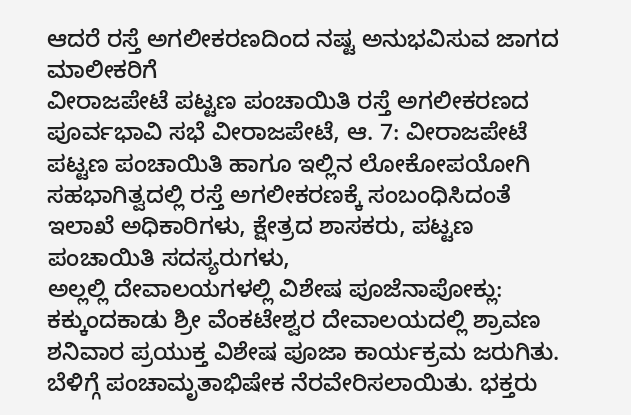ಆದರೆ ರಸ್ತೆ ಅಗಲೀಕರಣದಿಂದ ನಷ್ಟ ಅನುಭವಿಸುವ ಜಾಗದ ಮಾಲೀಕರಿಗೆ
ವೀರಾಜಪೇಟೆ ಪಟ್ಟಣ ಪಂಚಾಯಿತಿ ರಸ್ತೆ ಅಗಲೀಕರಣದ ಪೂರ್ವಭಾವಿ ಸಭೆ ವೀರಾಜಪೇಟೆ, ಆ. 7: ವೀರಾಜಪೇಟೆ ಪಟ್ಟಣ ಪಂಚಾಯಿತಿ ಹಾಗೂ ಇಲ್ಲಿನ ಲೋಕೋಪಯೋಗಿ ಸಹಭಾಗಿತ್ವದಲ್ಲಿ ರಸ್ತೆ ಅಗಲೀಕರಣಕ್ಕೆ ಸಂಬಂಧಿಸಿದಂತೆ ಇಲಾಖೆ ಅಧಿಕಾರಿಗಳು, ಕ್ಷೇತ್ರದ ಶಾಸಕರು, ಪಟ್ಟಣ ಪಂಚಾಯಿತಿ ಸದಸ್ಯರುಗಳು,
ಅಲ್ಲಲ್ಲಿ ದೇವಾಲಯಗಳಲ್ಲಿ ವಿಶೇಷ ಪೂಜೆನಾಪೋಕ್ಲು: ಕಕ್ಕುಂದಕಾಡು ಶ್ರೀ ವೆಂಕಟೇಶ್ವರ ದೇವಾಲಯದಲ್ಲಿ ಶ್ರಾವಣ ಶನಿವಾರ ಪ್ರಯುಕ್ತ ವಿಶೇಷ ಪೂಜಾ ಕಾರ್ಯಕ್ರಮ ಜರುಗಿತು. ಬೆಳಿಗ್ಗೆ ಪಂಚಾಮೃತಾಭಿಷೇಕ ನೆರವೇರಿಸಲಾಯಿತು. ಭಕ್ತರು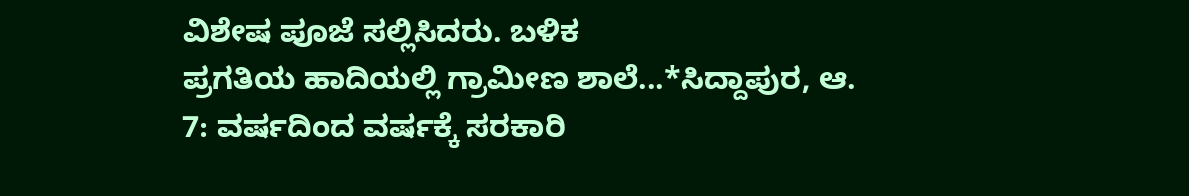ವಿಶೇಷ ಪೂಜೆ ಸಲ್ಲಿಸಿದರು. ಬಳಿಕ
ಪ್ರಗತಿಯ ಹಾದಿಯಲ್ಲಿ ಗ್ರಾಮೀಣ ಶಾಲೆ...*ಸಿದ್ದಾಪುರ, ಆ. 7: ವರ್ಷದಿಂದ ವರ್ಷಕ್ಕೆ ಸರಕಾರಿ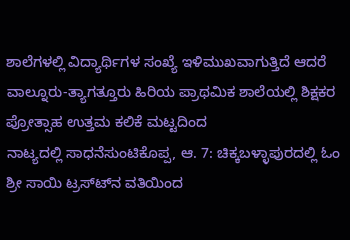ಶಾಲೆಗಳಲ್ಲಿ ವಿದ್ಯಾರ್ಥಿಗಳ ಸಂಖ್ಯೆ ಇಳಿಮುಖವಾಗುತ್ತಿದೆ ಆದರೆ ವಾಲ್ನೂರು-ತ್ಯಾಗತ್ತೂರು ಹಿರಿಯ ಪ್ರಾಥಮಿಕ ಶಾಲೆಯಲ್ಲಿ ಶಿಕ್ಷಕರ ಪ್ರೋತ್ಸಾಹ ಉತ್ತಮ ಕಲಿಕೆ ಮಟ್ಟದಿಂದ
ನಾಟ್ಯದಲ್ಲಿ ಸಾಧನೆಸುಂಟಿಕೊಪ್ಪ, ಆ. 7: ಚಿಕ್ಕಬಳ್ಳಾಪುರದಲ್ಲಿ ಓಂ ಶ್ರೀ ಸಾಯಿ ಟ್ರಸ್ಟ್‍ನ ವತಿಯಿಂದ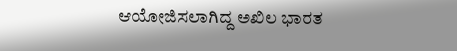ಆಯೋಜಿಸಲಾಗಿದ್ದ ಅಖಿಲ ಭಾರತ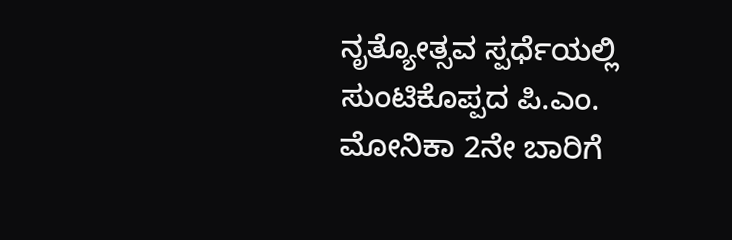ನೃತ್ಯೋತ್ಸವ ಸ್ಪರ್ಧೆಯಲ್ಲಿ ಸುಂಟಿಕೊಪ್ಪದ ಪಿ.ಎಂ. ಮೋನಿಕಾ 2ನೇ ಬಾರಿಗೆ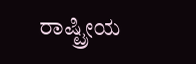ರಾಷ್ಟ್ರೀಯ